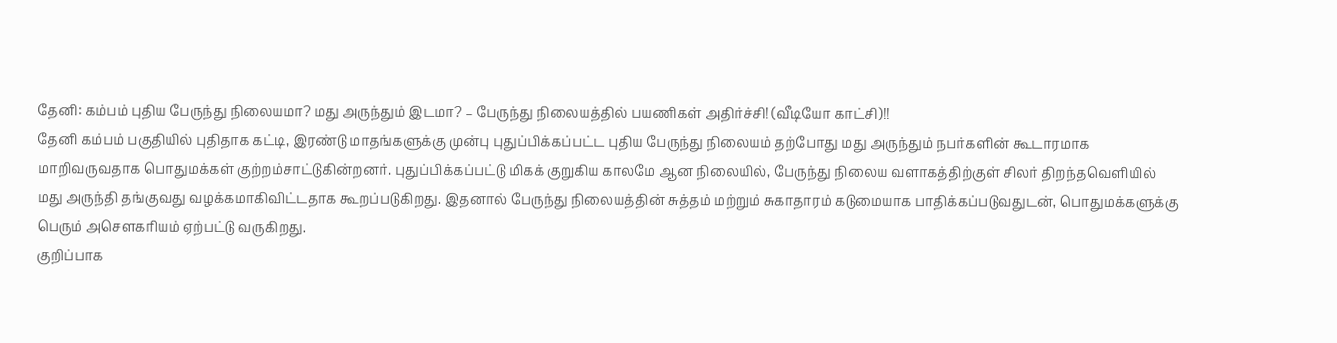தேனி: கம்பம் புதிய பேருந்து நிலையமா? மது அருந்தும் இடமா? – பேருந்து நிலையத்தில் பயணிகள் அதிர்ச்சி! (வீடியோ காட்சி)!!
தேனி கம்பம் பகுதியில் புதிதாக கட்டி, இரண்டு மாதங்களுக்கு முன்பு புதுப்பிக்கப்பட்ட புதிய பேருந்து நிலையம் தற்போது மது அருந்தும் நபர்களின் கூடாரமாக மாறிவருவதாக பொதுமக்கள் குற்றம்சாட்டுகின்றனர். புதுப்பிக்கப்பட்டு மிகக் குறுகிய காலமே ஆன நிலையில், பேருந்து நிலைய வளாகத்திற்குள் சிலர் திறந்தவெளியில் மது அருந்தி தங்குவது வழக்கமாகிவிட்டதாக கூறப்படுகிறது. இதனால் பேருந்து நிலையத்தின் சுத்தம் மற்றும் சுகாதாரம் கடுமையாக பாதிக்கப்படுவதுடன், பொதுமக்களுக்கு பெரும் அசௌகரியம் ஏற்பட்டு வருகிறது.
குறிப்பாக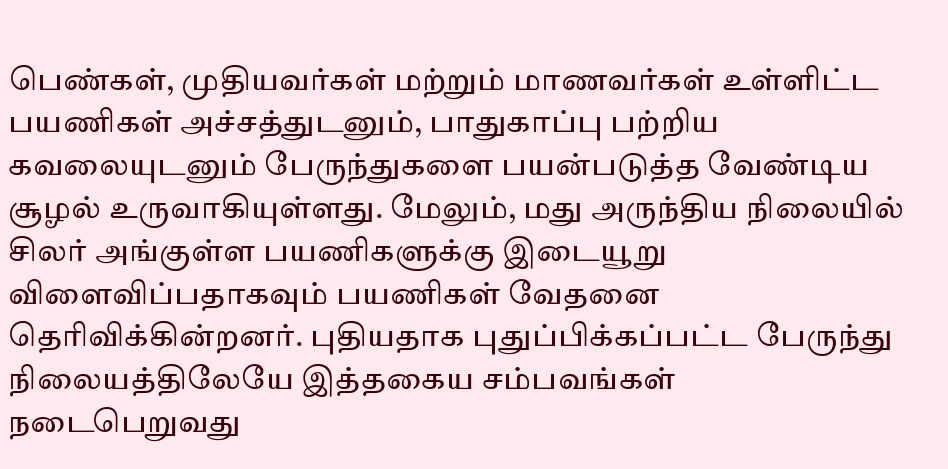பெண்கள், முதியவர்கள் மற்றும் மாணவர்கள் உள்ளிட்ட பயணிகள் அச்சத்துடனும், பாதுகாப்பு பற்றிய கவலையுடனும் பேருந்துகளை பயன்படுத்த வேண்டிய சூழல் உருவாகியுள்ளது. மேலும், மது அருந்திய நிலையில் சிலர் அங்குள்ள பயணிகளுக்கு இடையூறு விளைவிப்பதாகவும் பயணிகள் வேதனை தெரிவிக்கின்றனர். புதியதாக புதுப்பிக்கப்பட்ட பேருந்து நிலையத்திலேயே இத்தகைய சம்பவங்கள் நடைபெறுவது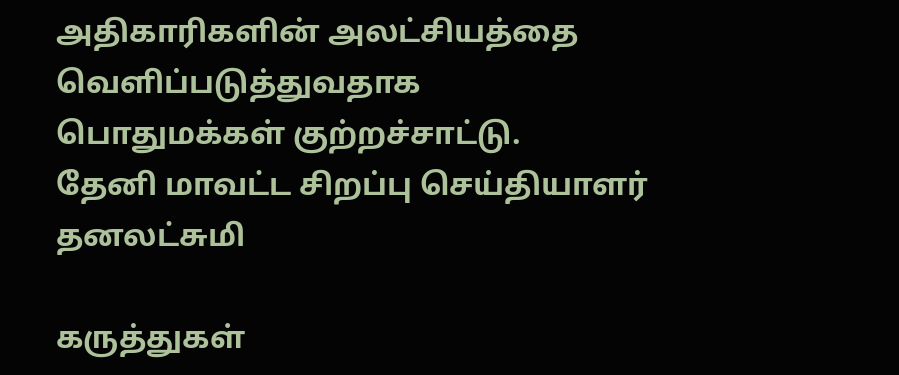அதிகாரிகளின் அலட்சியத்தை வெளிப்படுத்துவதாக பொதுமக்கள் குற்றச்சாட்டு.
தேனி மாவட்ட சிறப்பு செய்தியாளர் தனலட்சுமி

கருத்துகள்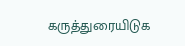கருத்துரையிடுக